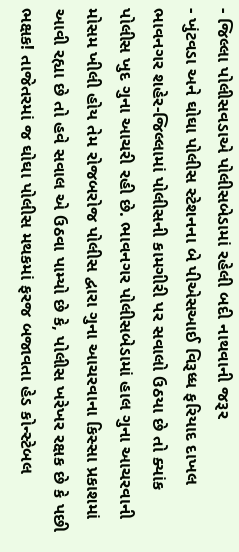- જિલ્લા પોલીસવડાએ પોલીસબેડામાં રહેલી બદી નાથવાની જરૂર
- ખુંટવડા અને ઘોઘા પોલીસ સ્ટેશનના બે પીએસઆઈ વિરૂધ્ધ ફરિયાદ દાખલ
ભાવનગર શહેર-જિલ્લામાં પોલીસની કામગીરી પર સવાલો ઉઠયા છે તો ક્યાંક પોલીસ ખુદ ગુના આચરી રહી છે. ભાવનગર પોલીસબેડામાં હાલ ગુના આચરવાની મોસમ ખીલી હોય તેમ રોજબરોજ પોલીસ દ્વારા ગુના આચરવાના કિસ્સા પ્રકાશમાં આવી રહ્યા છે તો હવે સવાલ એ ઉઠવા પામ્યો છે કે, પોલીસ ખરેખર રક્ષક છે કે પછી ભક્ષક! તાજેતરમાં જ ઘોઘા પોલીસ મથકમાં ફરજ બજાવતા હેડ કોન્સ્ટેબલ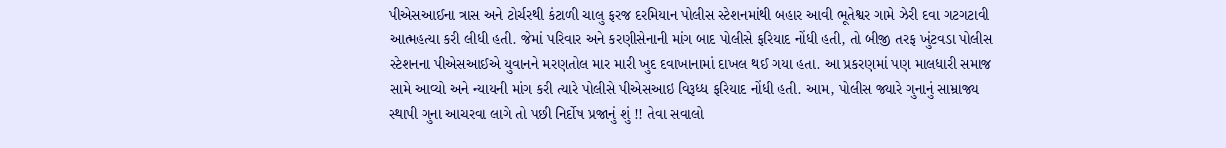પીએસઆઈના ત્રાસ અને ટોર્ચરથી કંટાળી ચાલુ ફરજ દરમિયાન પોલીસ સ્ટેશનમાંથી બહાર આવી ભૂતેશ્વર ગામે ઝેરી દવા ગટગટાવી આત્મહત્યા કરી લીધી હતી. જેમાં પરિવાર અને કરણીસેનાની માંગ બાદ પોલીસે ફરિયાદ નોંધી હતી, તો બીજી તરફ ખુંટવડા પોલીસ સ્ટેશનના પીએસઆઈએ યુવાનને મરણતોલ માર મારી ખુદ દવાખાનામાં દાખલ થઈ ગયા હતા. આ પ્રકરણમાં પણ માલધારી સમાજ સામે આવ્યો અને ન્યાયની માંગ કરી ત્યારે પોલીસે પીએસઆઇ વિરૂધ્ધ ફરિયાદ નોંધી હતી. આમ, પોલીસ જ્યારે ગુનાનું સામ્રાજ્ય સ્થાપી ગુના આચરવા લાગે તો પછી નિર્દોષ પ્રજાનું શું !! તેવા સવાલો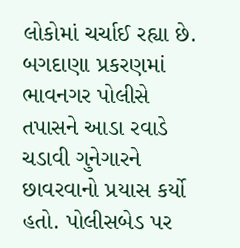લોકોમાં ચર્ચાઈ રહ્યા છે. બગદાણા પ્રકરણમાં ભાવનગર પોલીસે તપાસને આડા રવાડે ચડાવી ગુનેગારને છાવરવાનો પ્રયાસ કર્યો હતો. પોલીસબેડ પર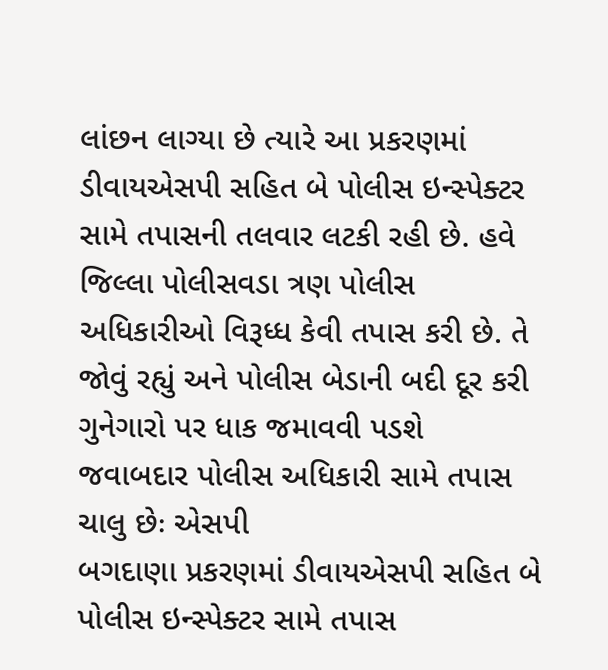લાંછન લાગ્યા છે ત્યારે આ પ્રકરણમાં ડીવાયએસપી સહિત બે પોલીસ ઇન્સ્પેક્ટર સામે તપાસની તલવાર લટકી રહી છે. હવે જિલ્લા પોલીસવડા ત્રણ પોલીસ અધિકારીઓ વિરૂધ્ધ કેવી તપાસ કરી છે. તે જોવું રહ્યું અને પોલીસ બેડાની બદી દૂર કરી ગુનેગારો પર ધાક જમાવવી પડશે
જવાબદાર પોલીસ અધિકારી સામે તપાસ ચાલુ છેઃ એસપી
બગદાણા પ્રકરણમાં ડીવાયએસપી સહિત બે પોલીસ ઇન્સ્પેક્ટર સામે તપાસ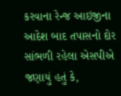કરવાના રેન્જ આઇજીના આદેશ બાદ તપાસનો દોર સાંભળી રહેલા એસપીએ જણાયું હતું કે,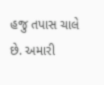હજુ તપાસ ચાલે છે. અમારી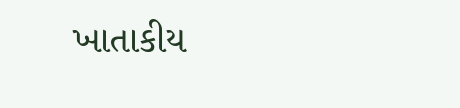ખાતાકીય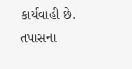કાર્યવાહી છે. તપાસના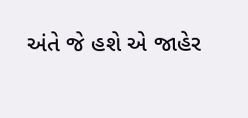અંતે જે હશે એ જાહેર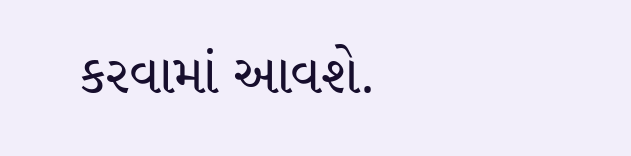કરવામાં આવશે.